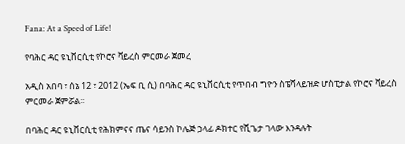Fana: At a Speed of Life!

የባሕር ዳር ዩኒቨርሲቲ የኮሮና ቫይረስ ምርመራ ጀመረ

አዲስ አበባ ፣ ሰኔ 12 ፣ 2012 (ኤፍ ቢ ሲ) በባሕር ዳር ዩኒቨርሲቲ የጥበብ ግዮን ስፔሻላይዝድ ሆስፒታል የኮሮና ቫይረስ ምርመራ ጀምሯል፡፡

በባሕር ዳር ዩኒቨርሲቲ የሕክምናና ጤና ሳይንስ ኮሌጅ ኃላፊ ዶክተር የሺጌታ ገላው እንዳሉት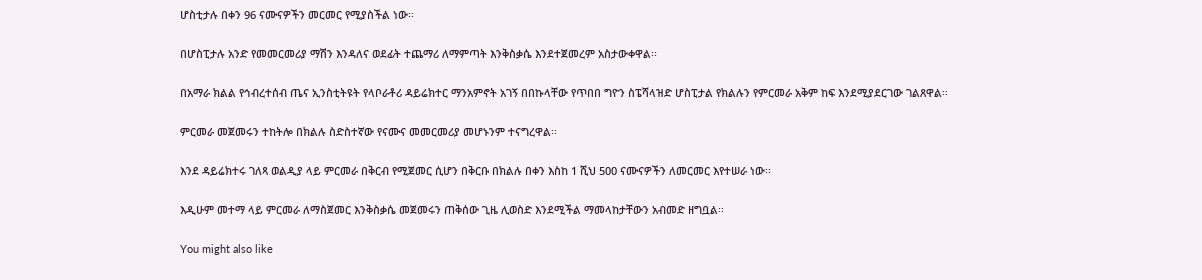ሆስቲታሉ በቀን 96 ናሙናዎችን መርመር የሚያስችል ነው፡፡

በሆስፒታሉ አንድ የመመርመሪያ ማሽን እንዳለና ወደፊት ተጨማሪ ለማምጣት እንቅስቃሴ እንደተጀመረም አስታውቀዋል፡፡

በአማራ ክልል የኅብረተሰብ ጤና ኢንስቲትዩት የላቦራቶሪ ዳይሬክተር ማንአምኖት አገኝ በበኩላቸው የጥበበ ግዮን ስፔሻላዝድ ሆስፒታል የክልሉን የምርመራ አቅም ከፍ እንደሚያደርገው ገልጸዋል፡፡

ምርመራ መጀመሩን ተከትሎ በክልሉ ስድስተኛው የናሙና መመርመሪያ መሆኑንም ተናግረዋል፡፡

እንደ ዳይሬክተሩ ገለጻ ወልዲያ ላይ ምርመራ በቅርብ የሚጀመር ሲሆን በቅርቡ በክልሉ በቀን እስከ 1 ሺህ 500 ናሙናዎችን ለመርመር እየተሠራ ነው፡፡

እዲሁም መተማ ላይ ምርመራ ለማስጀመር እንቅስቃሴ መጀመሩን ጠቅሰው ጊዜ ሊወስድ እንደሚችል ማመላከታቸውን አብመድ ዘግቧል፡፡

You might also like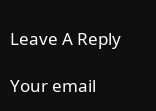Leave A Reply

Your email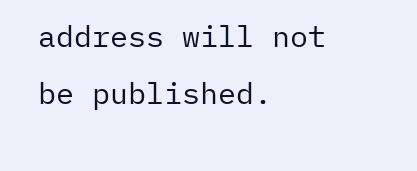address will not be published.